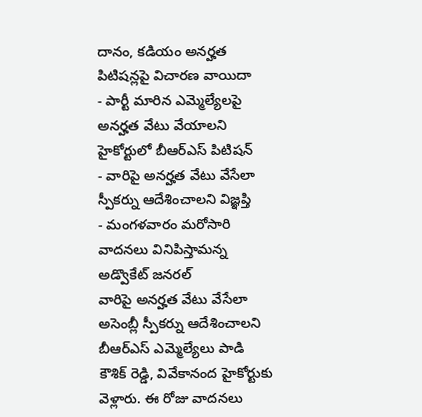దానం, కడియం అనర్హత పిటిషన్లపై విచారణ వాయిదా
- పార్టీ మారిన ఎమ్మెల్యేలపై అనర్హత వేటు వేయాలని హైకోర్టులో బీఆర్ఎస్ పిటిషన్
- వారిపై అనర్హత వేటు వేసేలా స్పీకర్ను ఆదేశించాలని విజ్ఞప్తి
- మంగళవారం మరోసారి వాదనలు వినిపిస్తామన్న అడ్వొకేట్ జనరల్
వారిపై అనర్హత వేటు వేసేలా అసెంబ్లీ స్పీకర్ను ఆదేశించాలని బీఆర్ఎస్ ఎమ్మెల్యేలు పాడి కౌశిక్ రెడ్డి, వివేకానంద హైకోర్టుకు వెళ్లారు. ఈ రోజు వాదనలు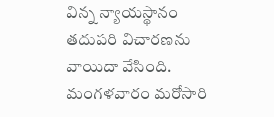విన్న న్యాయస్థానం తదుపరి విచారణను వాయిదా వేసింది. మంగళవారం మరోసారి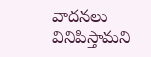వాదనలు వినిపిస్తామని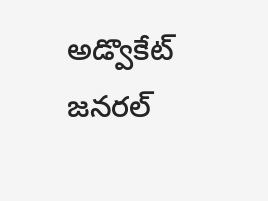అడ్వొకేట్ జనరల్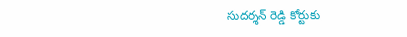సుదర్శన్ రెడ్డి కోర్టుకు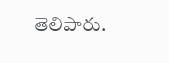తెలిపారు.